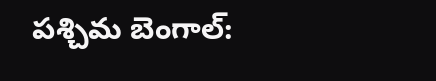పశ్చిమ బెంగాల్: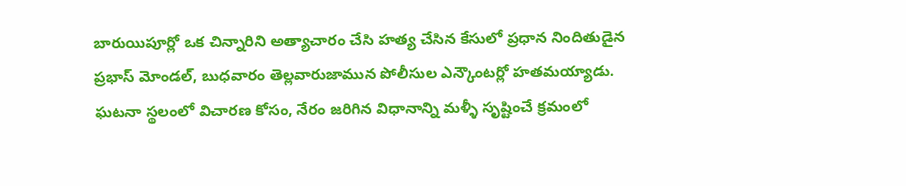బారుయిపూర్లో ఒక చిన్నారిని అత్యాచారం చేసి హత్య చేసిన కేసులో ప్రధాన నిందితుడైన ప్రభాస్ మోండల్, బుధవారం తెల్లవారుజామున పోలీసుల ఎన్కౌంటర్లో హతమయ్యాడు.
ఘటనా స్థలంలో విచారణ కోసం, నేరం జరిగిన విధానాన్ని మళ్ళీ సృష్టించే క్రమంలో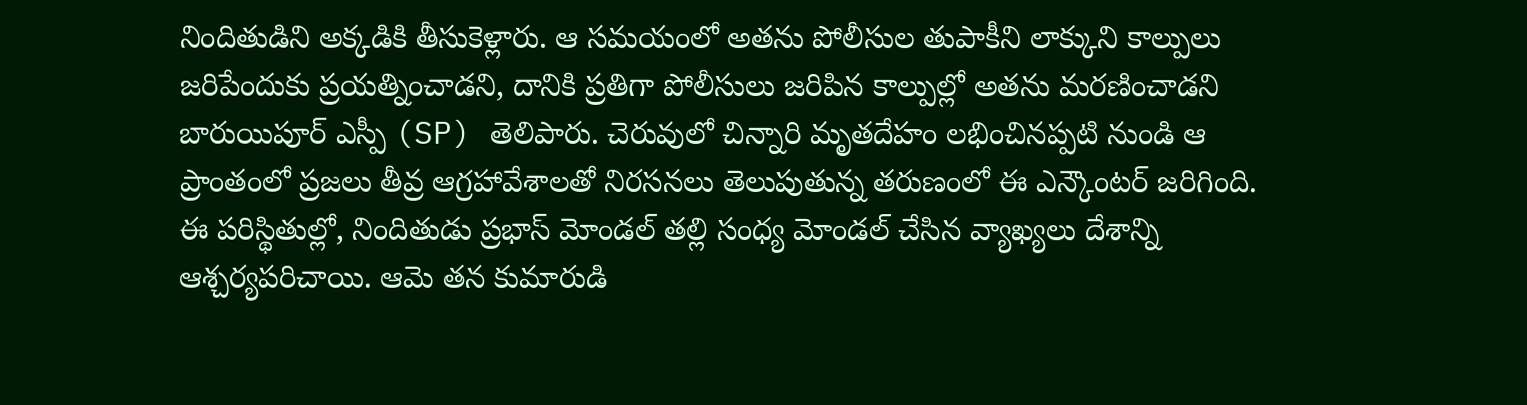నిందితుడిని అక్కడికి తీసుకెళ్లారు. ఆ సమయంలో అతను పోలీసుల తుపాకీని లాక్కుని కాల్పులు జరిపేందుకు ప్రయత్నించాడని, దానికి ప్రతిగా పోలీసులు జరిపిన కాల్పుల్లో అతను మరణించాడని బారుయిపూర్ ఎస్పీ (SP) తెలిపారు. చెరువులో చిన్నారి మృతదేహం లభించినప్పటి నుండి ఆ ప్రాంతంలో ప్రజలు తీవ్ర ఆగ్రహావేశాలతో నిరసనలు తెలుపుతున్న తరుణంలో ఈ ఎన్కౌంటర్ జరిగింది.
ఈ పరిస్థితుల్లో, నిందితుడు ప్రభాస్ మోండల్ తల్లి సంధ్య మోండల్ చేసిన వ్యాఖ్యలు దేశాన్ని ఆశ్చర్యపరిచాయి. ఆమె తన కుమారుడి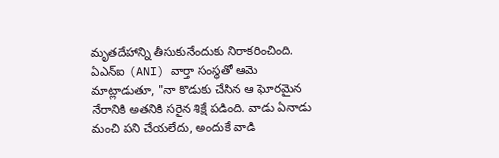మృతదేహాన్ని తీసుకునేందుకు నిరాకరించింది. ఏఎన్ఐ (ANI) వార్తా సంస్థతో ఆమె మాట్లాడుతూ, "నా కొడుకు చేసిన ఆ ఘోరమైన నేరానికి అతనికి సరైన శిక్షే పడింది. వాడు ఏనాడు మంచి పని చేయలేదు, అందుకే వాడి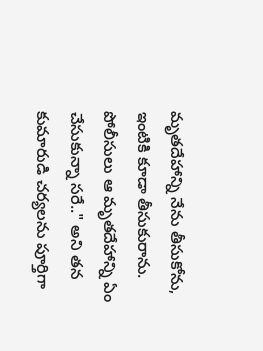మృతదేహాన్ని నేను తీసుకోను, ఇంటికి కూడా తీసుకురాను. పోలీసులు ఆ మృతదేహాన్ని ఏం చేసుకున్నా సరే.." అని తన కుమారుడి చర్యలను పూర్తిగా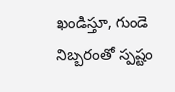ఖండిస్తూ, గుండె నిబ్బరంతో స్పష్టం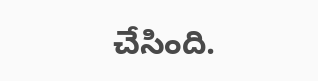చేసింది.